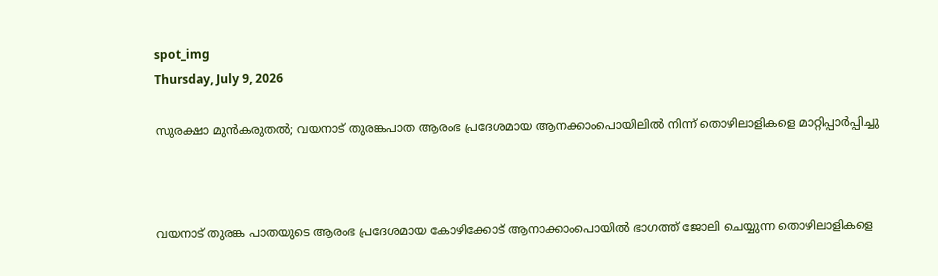spot_img
Thursday, July 9, 2026

സുരക്ഷാ മുൻകരുതൽ; വയനാട് തുരങ്കപാത ആരംഭ പ്രദേശമായ ആനക്കാംപൊയിലില്‍ നിന്ന് തൊഴിലാളികളെ മാറ്റിപ്പാർപ്പിച്ചു



വയനാട് തുരങ്ക പാതയുടെ ആരംഭ പ്രദേശമായ കോഴിക്കോട് ആനാക്കാംപൊയിൽ ഭാഗത്ത് ജോലി ചെയ്യുന്ന തൊഴിലാളികളെ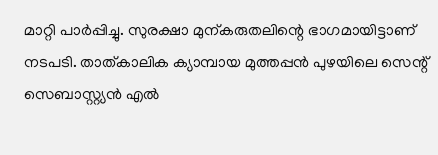മാറ്റി പാർപ്പിച്ചു. സുരക്ഷാ മുന്കരുതലിന്റെ ഭാഗമായിട്ടാണ് നടപടി. താത്കാലിക ക്യാമ്പായ മുത്തപ്പൻ പുഴയിലെ സെന്റ്‌ സെബാസ്റ്റ്യൻ എൽ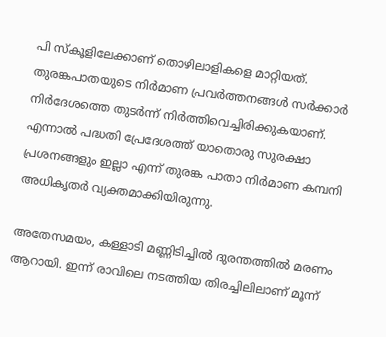പി സ്കൂളിലേക്കാണ് തൊഴിലാളികളെ മാറ്റിയത്. തുരങ്കപാതയുടെ നിർമാണ പ്രവർത്തനങ്ങൾ സർക്കാർ നിർദേശത്തെ തുടർന്ന് നിർത്തിവെച്ചിരിക്കുകയാണ്. എന്നാൽ പദ്ധതി പ്രേദേശത്ത് യാതൊരു സുരക്ഷാ പ്രശനങ്ങളും ഇല്ലാ എന്ന് തുരങ്ക പാതാ നിർമാണ കമ്പനി അധികൃതർ വ്യക്തമാക്കിയിരുന്നു.

അതേസമയം, കള്ളാടി മണ്ണിടിച്ചിൽ ദുരന്തത്തിൽ മരണം ആറായി. ഇന്ന് രാവിലെ നടത്തിയ തിരച്ചിലിലാണ് മൂന്ന്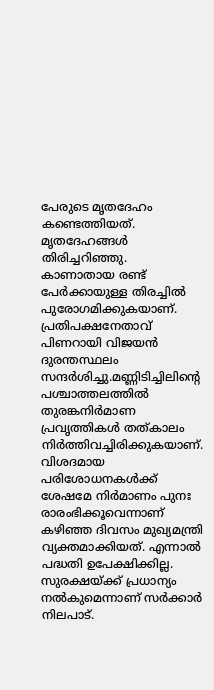പേരുടെ മൃതദേഹം കണ്ടെത്തിയത്. മൃതദേഹങ്ങൾ തിരിച്ചറിഞ്ഞു. കാണാതായ രണ്ട് പേർക്കായുള്ള തിരച്ചിൽ പുരോഗമിക്കുകയാണ്. പ്രതിപക്ഷനേതാവ് പിണറായി വിജയൻ ദുരന്തസ്ഥലം സന്ദർശിച്ചു.മണ്ണിടിച്ചിലിന്റെ പശ്ചാത്തലത്തിൽ തുരങ്കനിർമാണ പ്രവൃത്തികൾ തത്കാലം നിർത്തിവച്ചിരിക്കുകയാണ്. വിശദമായ പരിശോധനകൾക്ക് ശേഷമേ നിർമാണം പുനഃ രാരംഭിക്കൂവെന്നാണ് കഴിഞ്ഞ ദിവസം മുഖ്യമന്ത്രി വ്യക്തമാക്കിയത്. എന്നാൽ പദ്ധതി ഉപേക്ഷിക്കില്ല. സുരക്ഷയ്ക്ക് പ്രധാന്യം നൽകുമെന്നാണ് സർക്കാർ നിലപാട്.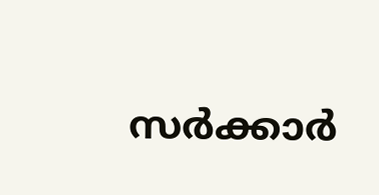സർക്കാർ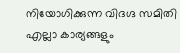നിയോഗിക്കുന്ന വിദഗ്ദ സമിതി എല്ലാ കാര്യങ്ങളും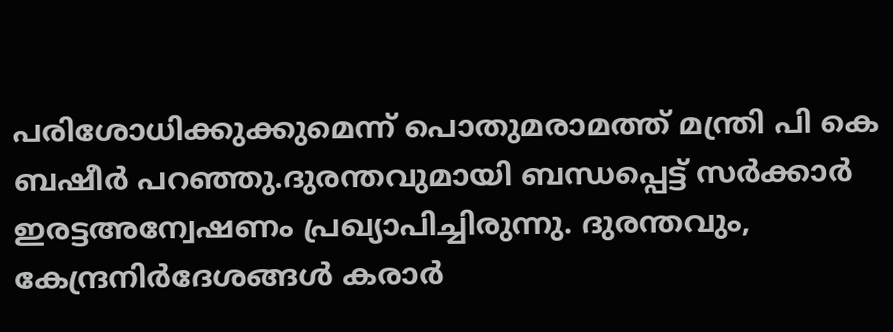പരിശോധിക്കുക്കുമെന്ന് പൊതുമരാമത്ത് മന്ത്രി പി കെ ബഷീർ പറഞ്ഞു.ദുരന്തവുമായി ബന്ധപ്പെട്ട് സർക്കാർ ഇരട്ടഅന്വേഷണം പ്രഖ്യാപിച്ചിരുന്നു. ദുരന്തവും, കേന്ദ്രനിർദേശങ്ങൾ കരാർ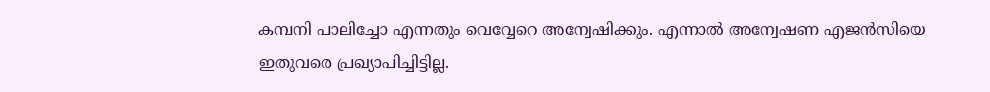കമ്പനി പാലിച്ചോ എന്നതും വെവ്വേറെ അന്വേഷിക്കും. എന്നാൽ അന്വേഷണ എജൻസിയെ ഇതുവരെ പ്രഖ്യാപിച്ചിട്ടില്ല.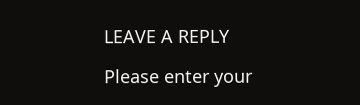LEAVE A REPLY

Please enter your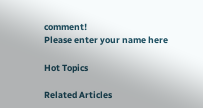comment!
Please enter your name here

Hot Topics

Related Articles